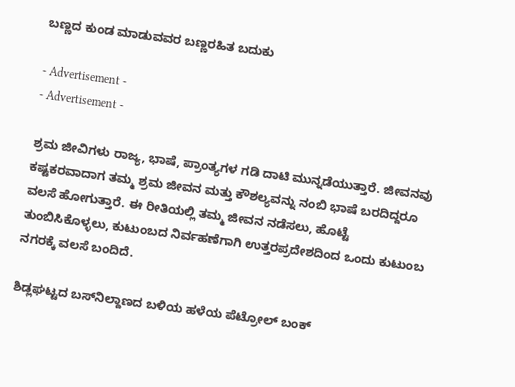ಬಣ್ಣದ ಕುಂಡ ಮಾಡುವವರ ಬಣ್ಣರಹಿತ ಬದುಕು

- Advertisement -
- Advertisement -

ಶ್ರಮ ಜೀವಿಗಳು ರಾಜ್ಯ, ಭಾಷೆ, ಪ್ರಾಂತ್ಯಗಳ ಗಡಿ ದಾಟಿ ಮುನ್ನಡೆಯುತ್ತಾರೆ. ಜೀವನವು ಕಷ್ಟಕರವಾದಾಗ ತಮ್ಮ ಶ್ರಮ ಜೀವನ ಮತ್ತು ಕೌಶಲ್ಯವನ್ನು ನಂಬಿ ಭಾಷೆ ಬರದಿದ್ದರೂ ವಲಸೆ ಹೋಗುತ್ತಾರೆ. ಈ ರೀತಿಯಲ್ಲಿ ತಮ್ಮ ಜೀವನ ನಡೆಸಲು, ಹೊಟ್ಟೆ ತುಂಬಿಸಿಕೊಳ್ಳಲು, ಕುಟುಂಬದ ನಿರ್ವಹಣೆಗಾಗಿ ಉತ್ತರಪ್ರದೇಶದಿಂದ ಒಂದು ಕುಟುಂಬ ನಗರಕ್ಕೆ ವಲಸೆ ಬಂದಿದೆ.

ಶಿಡ್ಲಘಟ್ಟದ ಬಸ್‌ನಿಲ್ದಾಣದ ಬಳಿಯ ಹಳೆಯ ಪೆಟ್ರೋಲ್‌ ಬಂಕ್‌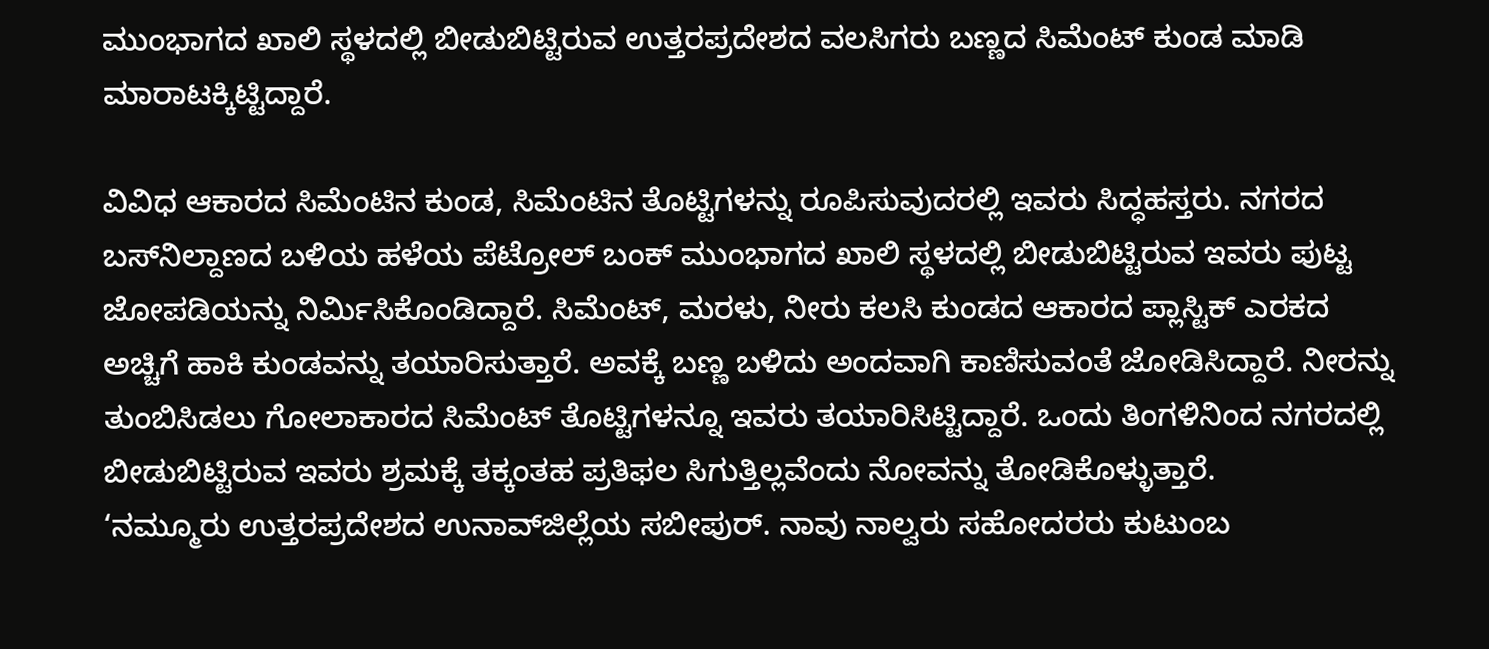ಮುಂಭಾಗದ ಖಾಲಿ ಸ್ಥಳದಲ್ಲಿ ಬೀಡುಬಿಟ್ಟಿರುವ ಉತ್ತರಪ್ರದೇಶದ ವಲಸಿಗರು ಬಣ್ಣದ ಸಿಮೆಂಟ್‌ ಕುಂಡ ಮಾಡಿ ಮಾರಾಟಕ್ಕಿಟ್ಟಿದ್ದಾರೆ.

ವಿವಿಧ ಆಕಾರದ ಸಿಮೆಂಟಿನ ಕುಂಡ, ಸಿಮೆಂಟಿನ ತೊಟ್ಟಿಗಳನ್ನು ರೂಪಿಸುವುದರಲ್ಲಿ ಇವರು ಸಿದ್ಧಹಸ್ತರು. ನಗರದ ಬಸ್‌ನಿಲ್ದಾಣದ ಬಳಿಯ ಹಳೆಯ ಪೆಟ್ರೋಲ್‌ ಬಂಕ್‌ ಮುಂಭಾಗದ ಖಾಲಿ ಸ್ಥಳದಲ್ಲಿ ಬೀಡುಬಿಟ್ಟಿರುವ ಇವರು ಪುಟ್ಟ ಜೋಪಡಿಯನ್ನು ನಿರ್ಮಿಸಿಕೊಂಡಿದ್ದಾರೆ. ಸಿಮೆಂಟ್‌, ಮರಳು, ನೀರು ಕಲಸಿ ಕುಂಡದ ಆಕಾರದ ಪ್ಲಾಸ್ಟಿಕ್‌ ಎರಕದ ಅಚ್ಚಿಗೆ ಹಾಕಿ ಕುಂಡವನ್ನು ತಯಾರಿಸುತ್ತಾರೆ. ಅವಕ್ಕೆ ಬಣ್ಣ ಬಳಿದು ಅಂದವಾಗಿ ಕಾಣಿಸುವಂತೆ ಜೋಡಿಸಿದ್ದಾರೆ. ನೀರನ್ನು ತುಂಬಿಸಿಡಲು ಗೋಲಾಕಾರದ ಸಿಮೆಂಟ್‌ ತೊಟ್ಟಿಗಳನ್ನೂ ಇವರು ತಯಾರಿಸಿಟ್ಟಿದ್ದಾರೆ. ಒಂದು ತಿಂಗಳಿನಿಂದ ನಗರದಲ್ಲಿ ಬೀಡುಬಿಟ್ಟಿರುವ ಇವರು ಶ್ರಮಕ್ಕೆ ತಕ್ಕಂತಹ ಪ್ರತಿಫಲ ಸಿಗುತ್ತಿಲ್ಲವೆಂದು ನೋವನ್ನು ತೋಡಿಕೊಳ್ಳುತ್ತಾರೆ.
‘ನಮ್ಮೂರು ಉತ್ತರಪ್ರದೇಶದ ಉನಾವ್‌ಜಿಲ್ಲೆಯ ಸಬೀಪುರ್‌. ನಾವು ನಾಲ್ವರು ಸಹೋದರರು ಕುಟುಂಬ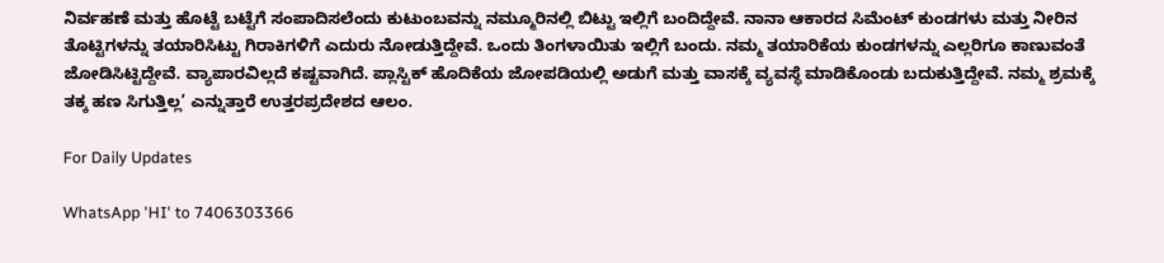ನಿರ್ವಹಣೆ ಮತ್ತು ಹೊಟ್ಟೆ ಬಟ್ಟೆಗೆ ಸಂಪಾದಿಸಲೆಂದು ಕುಟುಂಬವನ್ನು ನಮ್ಮೂರಿನಲ್ಲಿ ಬಿಟ್ಟು ಇಲ್ಲಿಗೆ ಬಂದಿದ್ದೇವೆ. ನಾನಾ ಆಕಾರದ ಸಿಮೆಂಟ್‌ ಕುಂಡಗಳು ಮತ್ತು ನೀರಿನ ತೊಟ್ಟಿಗಳನ್ನು ತಯಾರಿಸಿಟ್ಟು ಗಿರಾಕಿಗಳಿಗೆ ಎದುರು ನೋಡುತ್ತಿದ್ದೇವೆ. ಒಂದು ತಿಂಗಳಾಯಿತು ಇಲ್ಲಿಗೆ ಬಂದು. ನಮ್ಮ ತಯಾರಿಕೆಯ ಕುಂಡಗಳನ್ನು ಎಲ್ಲರಿಗೂ ಕಾಣುವಂತೆ ಜೋಡಿಸಿಟ್ಟಿದ್ದೇವೆ. ವ್ಯಾಪಾರವಿಲ್ಲದೆ ಕಷ್ಟವಾಗಿದೆ. ಪ್ಲಾಸ್ಟಿಕ್‌ ಹೊದಿಕೆಯ ಜೋಪಡಿಯಲ್ಲಿ ಅಡುಗೆ ಮತ್ತು ವಾಸಕ್ಕೆ ವ್ಯವಸ್ಥೆ ಮಾಡಿಕೊಂಡು ಬದುಕುತ್ತಿದ್ದೇವೆ. ನಮ್ಮ ಶ್ರಮಕ್ಕೆ ತಕ್ಕ ಹಣ ಸಿಗುತ್ತಿಲ್ಲ’ ಎನ್ನುತ್ತಾರೆ ಉತ್ತರಪ್ರದೇಶದ ಆಲಂ.

For Daily Updates

WhatsApp 'HI' to 7406303366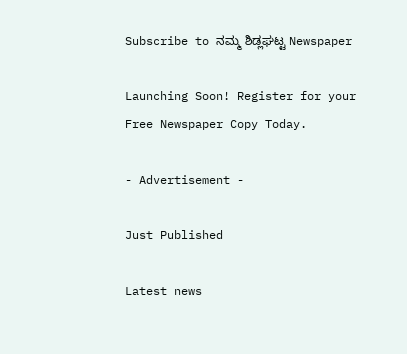Subscribe to ನಮ್ಮ ಶಿಡ್ಲಘಟ್ಟ Newspaper

Launching Soon! Register for your Free Newspaper Copy Today.

- Advertisement -

Just Published

Latest news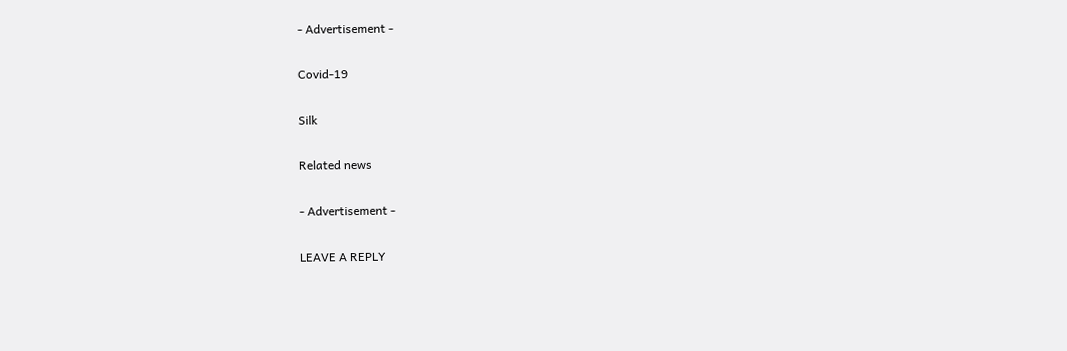- Advertisement -

Covid-19

Silk

Related news

- Advertisement -

LEAVE A REPLY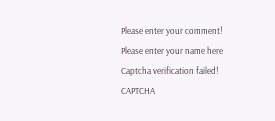Please enter your comment!
Please enter your name here
Captcha verification failed!
CAPTCHA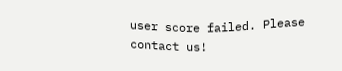user score failed. Please contact us!